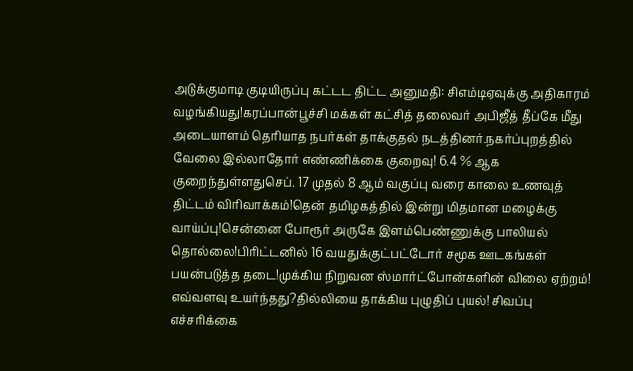அடுக்குமாடி குடியிருப்பு கட்டட திட்ட அனுமதி: சிஎம்டிஏவுக்கு அதிகாரம் வழங்கியது!கரப்பான்பூச்சி மக்கள் கட்சித் தலைவர் அபிஜீத் தீப்கே மீது அடையாளம் தெரியாத நபர்கள் தாக்குதல் நடத்தினர்.நகர்ப்புறத்தில் வேலை இல்லாதோர் எண்ணிக்கை குறைவு! 6.4 % ஆக குறைந்துள்ளதுசெப். 17 முதல் 8 ஆம் வகுப்பு வரை காலை உணவுத் திட்டம் விரிவாக்கம்!தென் தமிழகத்தில் இன்று மிதமான மழைக்கு வாய்ப்பு!சென்னை போரூர் அருகே இளம்பெண்ணுக்கு பாலியல் தொல்லை!பிரிட்டனில் 16 வயதுக்குட்பட்டோர் சமூக ஊடகங்கள் பயன்படுத்த தடை!முக்கிய நிறுவன ஸ்மார்ட்போன்களின் விலை ஏற்றம்! எவ்வளவு உயர்ந்தது?தில்லியை தாக்கிய புழுதிப் புயல்! சிவப்பு எச்சரிக்கை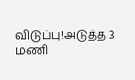விடுப்பு!அடுத்த 3 மணி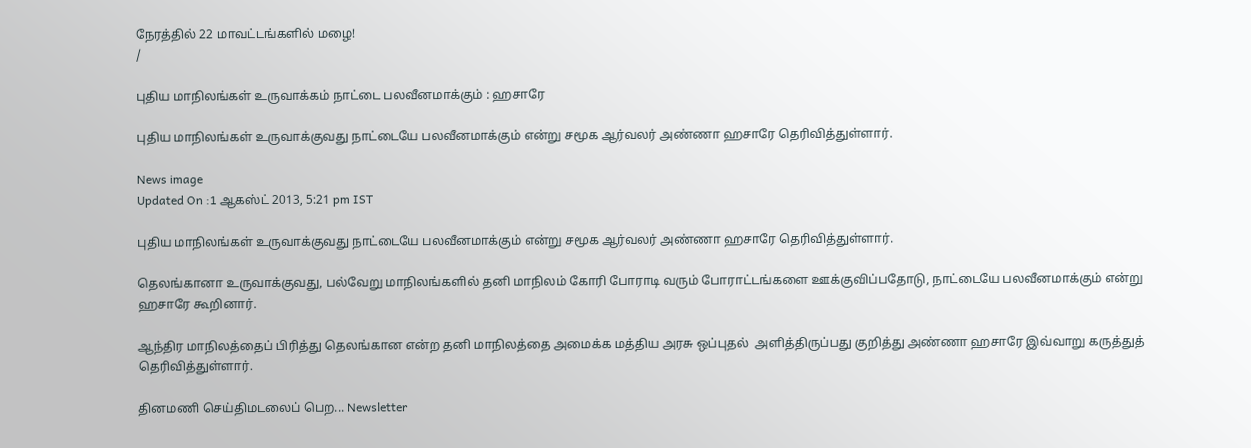நேரத்தில் 22 மாவட்டங்களில் மழை!
/

புதிய மாநிலங்கள் உருவாக்கம் நாட்டை பலவீனமாக்கும் : ஹசாரே

புதிய மாநிலங்கள் உருவாக்குவது நாட்டையே பலவீனமாக்கும் என்று சமூக ஆர்வலர் அண்ணா ஹசாரே தெரிவித்துள்ளார்.

News image
Updated On :1 ஆகஸ்ட் 2013, 5:21 pm IST

புதிய மாநிலங்கள் உருவாக்குவது நாட்டையே பலவீனமாக்கும் என்று சமூக ஆர்வலர் அண்ணா ஹசாரே தெரிவித்துள்ளார்.

தெலங்கானா உருவாக்குவது, பல்வேறு மாநிலங்களில் தனி மாநிலம் கோரி போராடி வரும் போராட்டங்களை ஊக்குவிப்பதோடு, நாட்டையே பலவீனமாக்கும் என்று ஹசாரே கூறினார்.

ஆந்திர மாநிலத்தைப் பிரித்து தெலங்கான என்ற தனி மாநிலத்தை அமைக்க மத்திய அரசு ஒப்புதல்  அளித்திருப்பது குறித்து அண்ணா ஹசாரே இவ்வாறு கருத்துத் தெரிவித்துள்ளார்.

தினமணி செய்திமடலைப் பெற... Newsletter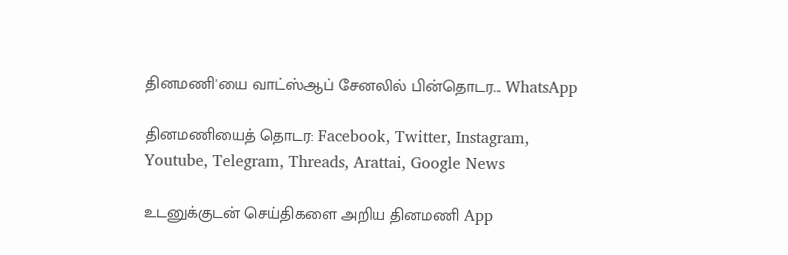தினமணி'யை வாட்ஸ்ஆப் சேனலில் பின்தொடர... WhatsApp

தினமணியைத் தொடர: Facebook, Twitter, Instagram, Youtube, Telegram, Threads, Arattai, Google News

உடனுக்குடன் செய்திகளை அறிய தினமணி App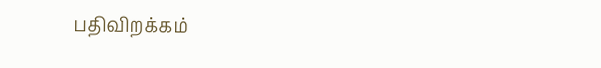பதிவிறக்கம்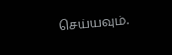செய்யவும்.